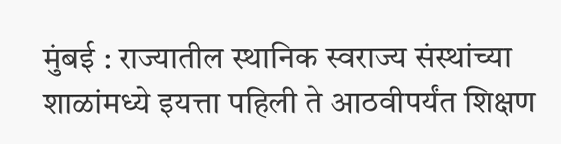मुंबई : राज्यातील स्थानिक स्वराज्य संस्थांच्या शाळांमध्ये इयत्ता पहिली ते आठवीपर्यंत शिक्षण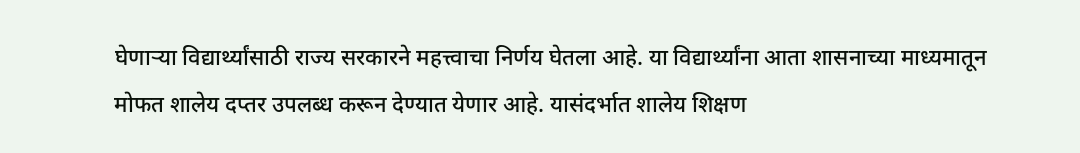घेणाऱ्या विद्यार्थ्यांसाठी राज्य सरकारने महत्त्वाचा निर्णय घेतला आहे. या विद्यार्थ्यांना आता शासनाच्या माध्यमातून मोफत शालेय दप्तर उपलब्ध करून देण्यात येणार आहे. यासंदर्भात शालेय शिक्षण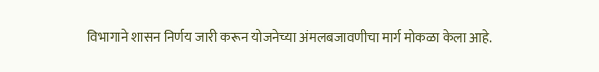विभागाने शासन निर्णय जारी करून योजनेच्या अंमलबजावणीचा मार्ग मोकळा केला आहे.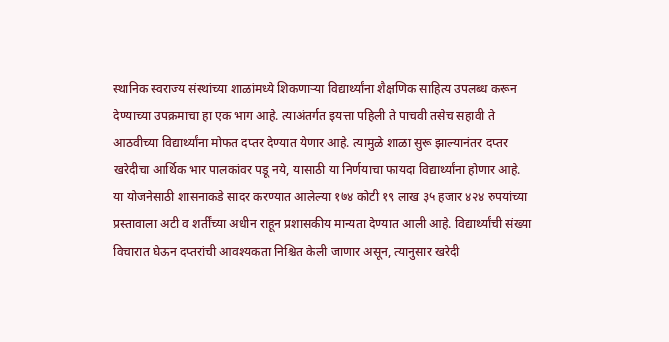स्थानिक स्वराज्य संस्थांच्या शाळांमध्ये शिकणाऱ्या विद्यार्थ्यांना शैक्षणिक साहित्य उपलब्ध करून देण्याच्या उपक्रमाचा हा एक भाग आहे. त्याअंतर्गत इयत्ता पहिली ते पाचवी तसेच सहावी ते आठवीच्या विद्यार्थ्यांना मोफत दप्तर देण्यात येणार आहे. त्यामुळे शाळा सुरू झाल्यानंतर दप्तर खरेदीचा आर्थिक भार पालकांवर पडू नये, यासाठी या निर्णयाचा फायदा विद्यार्थ्यांना होणार आहे.
या योजनेसाठी शासनाकडे सादर करण्यात आलेल्या १७४ कोटी १९ लाख ३५ हजार ४२४ रुपयांच्या प्रस्तावाला अटी व शर्तींच्या अधीन राहून प्रशासकीय मान्यता देण्यात आली आहे. विद्यार्थ्यांची संख्या विचारात घेऊन दप्तरांची आवश्यकता निश्चित केली जाणार असून, त्यानुसार खरेदी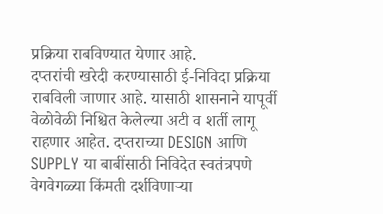प्रक्रिया राबविण्यात येणार आहे.
दप्तरांची खरेदी करण्यासाठी ई-निविदा प्रक्रिया राबविली जाणार आहे. यासाठी शासनाने यापूर्वी वेळोवेळी निश्चित केलेल्या अटी व शर्ती लागू राहणार आहेत. दप्तराच्या DESIGN आणि SUPPLY या बाबींसाठी निविदेत स्वतंत्रपणे वेगवेगळ्या किंमती दर्शविणाऱ्या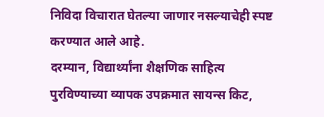निविदा विचारात घेतल्या जाणार नसल्याचेही स्पष्ट करण्यात आले आहे.
दरम्यान, विद्यार्थ्यांना शैक्षणिक साहित्य पुरविण्याच्या व्यापक उपक्रमात सायन्स किट,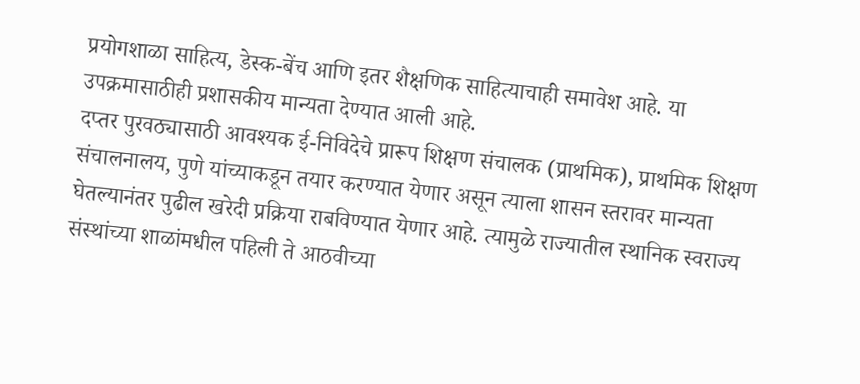प्रयोगशाळा साहित्य, डेस्क-बेंच आणि इतर शैक्षणिक साहित्याचाही समावेश आहे. या उपक्रमासाठीही प्रशासकीय मान्यता देण्यात आली आहे.
दप्तर पुरवठ्यासाठी आवश्यक ई-निविदेचे प्रारूप शिक्षण संचालक (प्राथमिक), प्राथमिक शिक्षण संचालनालय, पुणे यांच्याकडून तयार करण्यात येणार असून त्याला शासन स्तरावर मान्यता घेतल्यानंतर पुढील खरेदी प्रक्रिया राबविण्यात येणार आहे. त्यामुळे राज्यातील स्थानिक स्वराज्य संस्थांच्या शाळांमधील पहिली ते आठवीच्या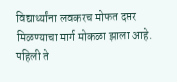विद्यार्थ्यांना लवकरच मोफत दप्तर मिळण्याचा मार्ग मोकळा झाला आहे.
पहिली ते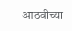आठवीच्या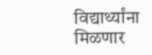विद्यार्थ्यांना मिळणार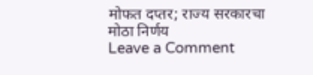मोफत दप्तर; राज्य सरकारचा मोठा निर्णय
Leave a Comment